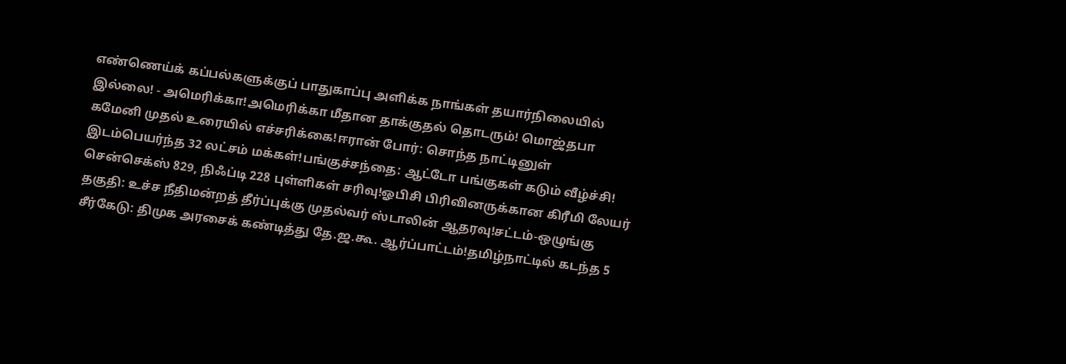எண்ணெய்க் கப்பல்களுக்குப் பாதுகாப்பு அளிக்க நாங்கள் தயார்நிலையில் இல்லை! - அமெரிக்கா!அமெரிக்கா மீதான தாக்குதல் தொடரும்! மொஜ்தபா கமேனி முதல் உரையில் எச்சரிக்கை!ஈரான் போர்: சொந்த நாட்டினுள் இடம்பெயர்ந்த 32 லட்சம் மக்கள்!பங்குச்சந்தை: ஆட்டோ பங்குகள் கடும் வீழ்ச்சி! சென்செக்ஸ் 829, நிஃப்டி 228 புள்ளிகள் சரிவு!ஓபிசி பிரிவினருக்கான கிரீமி லேயர் தகுதி: உச்ச நீதிமன்றத் தீர்ப்புக்கு முதல்வர் ஸ்டாலின் ஆதரவு!சட்டம்-ஒழுங்கு சீர்கேடு: திமுக அரசைக் கண்டித்து தே.ஜ.கூ. ஆர்ப்பாட்டம்!தமிழ்நாட்டில் கடந்த 5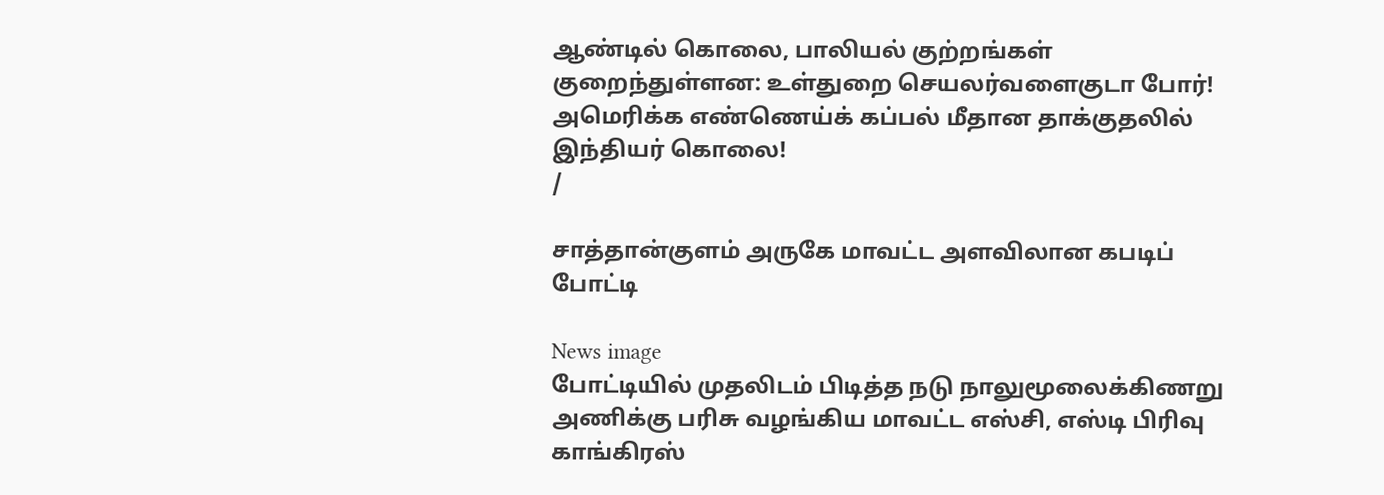ஆண்டில் கொலை, பாலியல் குற்றங்கள் குறைந்துள்ளன: உள்துறை செயலர்வளைகுடா போர்! அமெரிக்க எண்ணெய்க் கப்பல் மீதான தாக்குதலில் இந்தியர் கொலை!
/

சாத்தான்குளம் அருகே மாவட்ட அளவிலான கபடிப் போட்டி

News image
போட்டியில் முதலிடம் பிடித்த நடு நாலுமூலைக்கிணறு அணிக்கு பரிசு வழங்கிய மாவட்ட எஸ்சி, எஸ்டி பிரிவு காங்கிரஸ்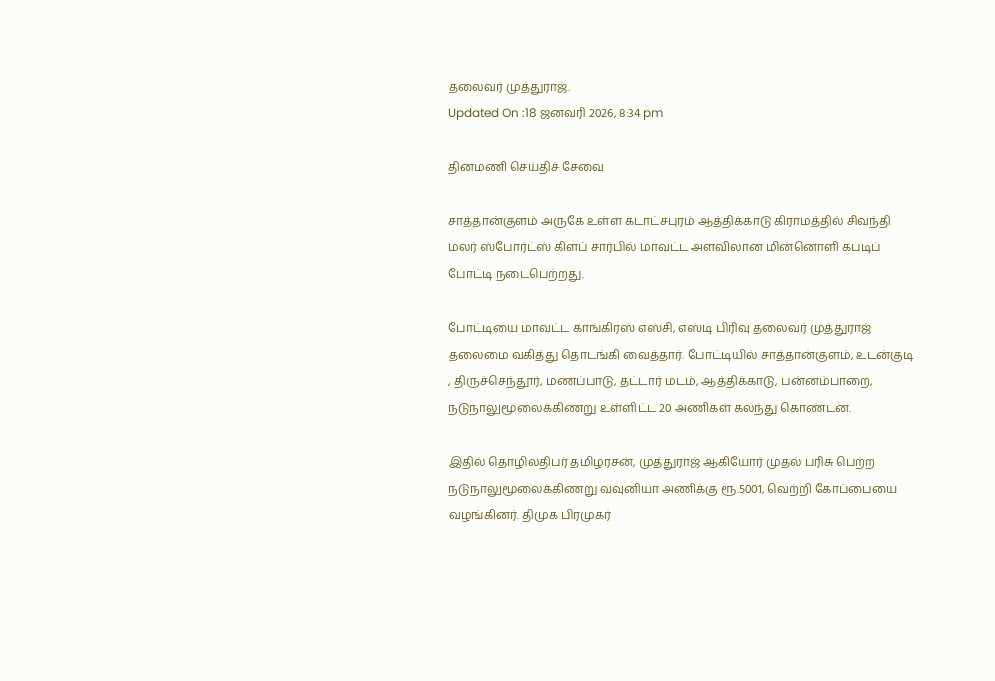தலைவர் முத்துராஜ்.
Updated On :18 ஜனவரி 2026, 8:34 pm

தினமணி செய்திச் சேவை

சாத்தான்குளம் அருகே உள்ள கடாட்சபுரம் ஆத்திக்காடு கிராமத்தில் சிவந்தி மலர் ஸ்போர்ட்ஸ் கிளப் சார்பில் மாவட்ட அளவிலான மின்னொளி கபடிப் போட்டி நடைபெற்றது.

போட்டியை மாவட்ட காங்கிரஸ் எஸ்சி, எஸ்டி பிரிவு தலைவர் முத்துராஜ் தலைமை வகித்து தொடங்கி வைத்தார். போட்டியில் சாத்தான்குளம், உடன்குடி , திருச்செந்தூர், மணப்பாடு, தட்டார் மடம், ஆத்திக்காடு, பன்னம்பாறை, நடுநாலுமூலைக்கிணறு உள்ளிட்ட 20 அணிகள் கலந்து கொண்டன.

இதில் தொழிலதிபர் தமிழரசன், முத்துராஜ் ஆகியோர் முதல் பரிசு பெற்ற நடுநாலுமூலைக்கிணறு வவுனியா அணிக்கு ரூ.5001, வெற்றி கோப்பையை வழங்கினர். திமுக பிரமுகர்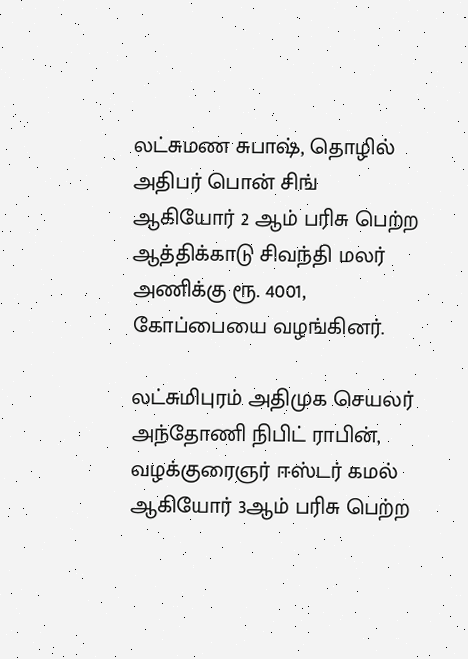லட்சுமண சுபாஷ், தொழில் அதிபர் பொன் சிங் ஆகியோர் 2 ஆம் பரிசு பெற்ற ஆத்திக்காடு சிவந்தி மலர் அணிக்கு ரூ. 4001, கோப்பையை வழங்கினர்.

லட்சுமிபுரம் அதிமுக செயலர் அந்தோணி நிபிட் ராபின், வழக்குரைஞர் ஈஸ்டர் கமல் ஆகியோர் 3ஆம் பரிசு பெற்ற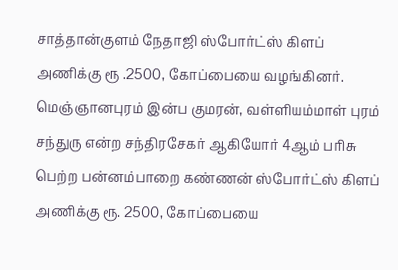சாத்தான்குளம் நேதாஜி ஸ்போர்ட்ஸ் கிளப் அணிக்கு ரூ .2500, கோப்பையை வழங்கினர். மெஞ்ஞானபுரம் இன்ப குமரன், வள்ளியம்மாள் புரம் சந்துரு என்ற சந்திரசேகர் ஆகியோர் 4ஆம் பரிசு பெற்ற பன்னம்பாறை கண்ணன் ஸ்போர்ட்ஸ் கிளப் அணிக்கு ரூ. 2500, கோப்பையை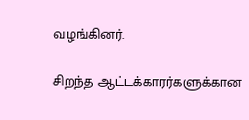வழங்கினர்.

சிறந்த ஆட்டக்காரர்களுக்கான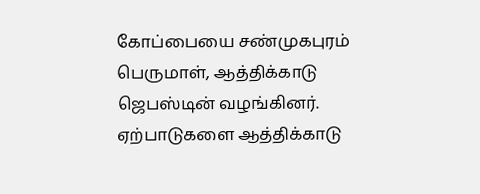கோப்பையை சண்முகபுரம் பெருமாள், ஆத்திக்காடு ஜெபஸ்டின் வழங்கினர். ஏற்பாடுகளை ஆத்திக்காடு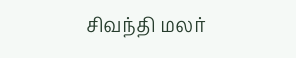சிவந்தி மலர்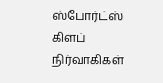ஸ்போர்ட்ஸ் கிளப் நிர்வாகிகள்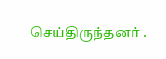செய்திருந்தனர் .